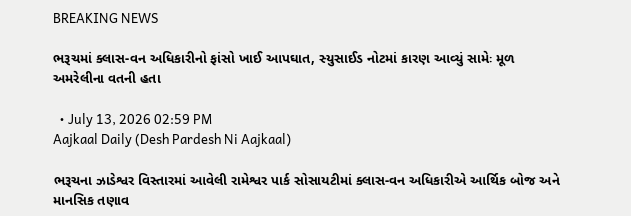BREAKING NEWS

ભરૂચમાં ક્લાસ-વન અધિકારીનો ફાંસો ખાઈ આપઘાત, સ્યુસાઈડ નોટમાં કારણ આવ્યું સામેઃ મૂળ અમરેલીના વતની હતા

  • July 13, 2026 02:59 PM
Aajkaal Daily (Desh Pardesh Ni Aajkaal)

ભરૂચના ઝાડેશ્વર વિસ્તારમાં આવેલી રામેશ્વર પાર્ક સોસાયટીમાં ક્લાસ-વન અધિકારીએ આર્થિક બોજ અને માનસિક તણાવ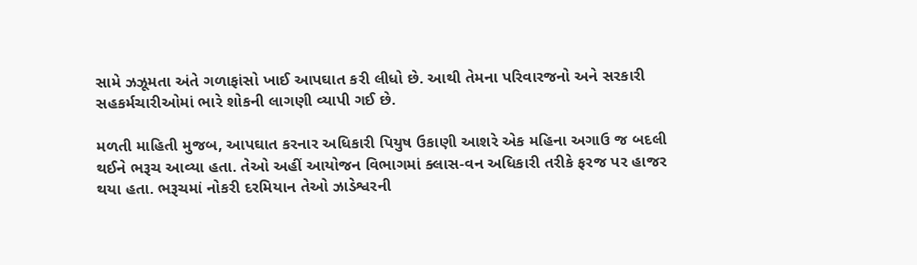સામે ઝઝૂમતા અંતે ગળાફાંસો ખાઈ આપઘાત કરી લીધો છે. આથી તેમના પરિવારજનો અને સરકારી સહકર્મચારીઓમાં ભારે શોકની લાગણી વ્યાપી ગઈ છે.

મળતી માહિતી મુજબ, આપઘાત કરનાર અધિકારી પિયુષ ઉકાણી આશરે એક મહિના અગાઉ જ બદલી થઈને ભરૂચ આવ્યા હતા. તેઓ અહીં આયોજન વિભાગમાં ક્લાસ-વન અધિકારી તરીકે ફરજ પર હાજર થયા હતા. ભરૂચમાં નોકરી દરમિયાન તેઓ ઝાડેશ્વરની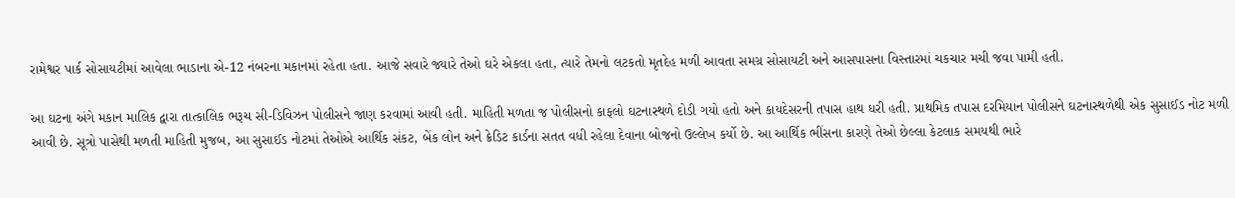રામેશ્વર પાર્ક સોસાયટીમાં આવેલા ભાડાના એ-12 નંબરના મકાનમાં રહેતા હતા. આજે સવારે જ્યારે તેઓ ઘરે એકલા હતા, ત્યારે તેમનો લટકતો મૃતદેહ મળી આવતા સમગ્ર સોસાયટી અને આસપાસના વિસ્તારમાં ચકચાર મચી જવા પામી હતી.

આ ઘટના અંગે મકાન માલિક દ્વારા તાત્કાલિક ભરૂચ સી-ડિવિઝન પોલીસને જાણ કરવામાં આવી હતી. માહિતી મળતા જ પોલીસનો કાફલો ઘટનાસ્થળે દોડી ગયો હતો અને કાયદેસરની તપાસ હાથ ધરી હતી. પ્રાથમિક તપાસ દરમિયાન પોલીસને ઘટનાસ્થળેથી એક સુસાઈડ નોટ મળી આવી છે. સૂત્રો પાસેથી મળતી માહિતી મુજબ, આ સુસાઈડ નોટમાં તેઓએ આર્થિક સંકટ, બેંક લોન અને ક્રેડિટ કાર્ડના સતત વધી રહેલા દેવાના બોજનો ઉલ્લેખ કર્યો છે. આ આર્થિક ભીંસના કારણે તેઓ છેલ્લા કેટલાક સમયથી ભારે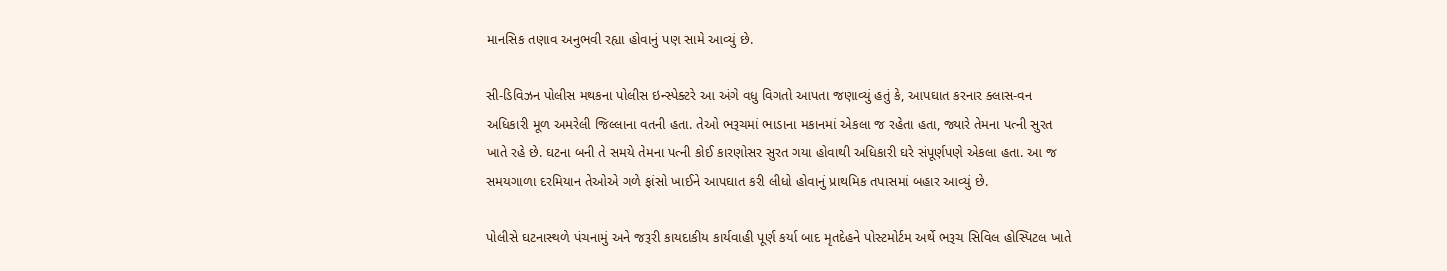માનસિક તણાવ અનુભવી રહ્યા હોવાનું પણ સામે આવ્યું છે.

સી-ડિવિઝન પોલીસ મથકના પોલીસ ઇન્સ્પેક્ટરે આ અંગે વધુ વિગતો આપતા જણાવ્યું હતું કે, આપઘાત કરનાર ક્લાસ-વન અધિકારી મૂળ અમરેલી જિલ્લાના વતની હતા. તેઓ ભરૂચમાં ભાડાના મકાનમાં એકલા જ રહેતા હતા, જ્યારે તેમના પત્ની સુરત ખાતે રહે છે. ઘટના બની તે સમયે તેમના પત્ની કોઈ કારણોસર સુરત ગયા હોવાથી અધિકારી ઘરે સંપૂર્ણપણે એકલા હતા. આ જ સમયગાળા દરમિયાન તેઓએ ગળે ફાંસો ખાઈને આપઘાત કરી લીધો હોવાનું પ્રાથમિક તપાસમાં બહાર આવ્યું છે.

પોલીસે ઘટનાસ્થળે પંચનામું અને જરૂરી કાયદાકીય કાર્યવાહી પૂર્ણ કર્યા બાદ મૃતદેહને પોસ્ટમોર્ટમ અર્થે ભરૂચ સિવિલ હોસ્પિટલ ખાતે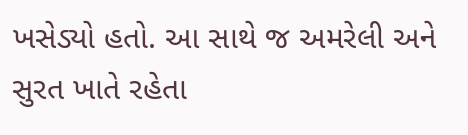ખસેડ્યો હતો. આ સાથે જ અમરેલી અને સુરત ખાતે રહેતા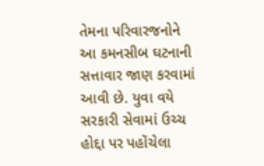તેમના પરિવારજનોને આ કમનસીબ ઘટનાની સત્તાવાર જાણ કરવામાં આવી છે. યુવા વયે સરકારી સેવામાં ઉચ્ચ હોદ્દા પર પહોંચેલા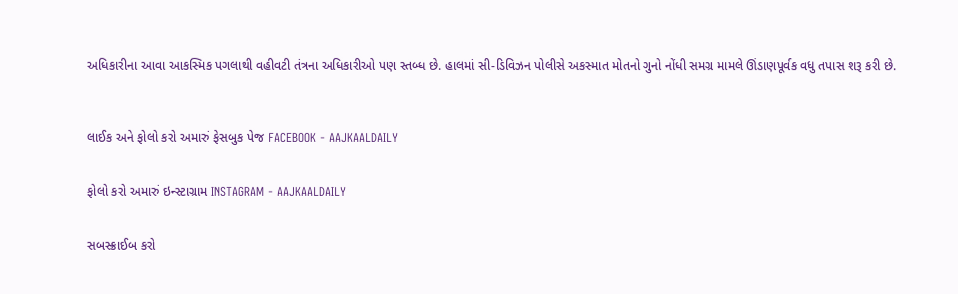અધિકારીના આવા આકસ્મિક પગલાથી વહીવટી તંત્રના અધિકારીઓ પણ સ્તબ્ધ છે. હાલમાં સી-ડિવિઝન પોલીસે અકસ્માત મોતનો ગુનો નોંધી સમગ્ર મામલે ઊંડાણપૂર્વક વધુ તપાસ શરૂ કરી છે.



લાઈક અને ફોલો કરો અમારું ફેસબુક પેજ FACEBOOK - AAJKAALDAILY


ફોલો કરો અમારું ઇન્સ્ટાગ્રામ INSTAGRAM - AAJKAALDAILY


સબસ્ક્રાઈબ કરો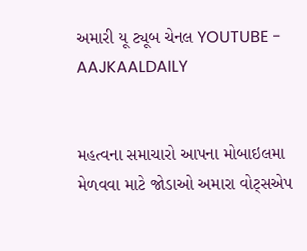અમારી યૂ ટ્યૂબ ચેનલ YOUTUBE - AAJKAALDAILY


મહત્વના સમાચારો આપના મોબાઇલમા મેળવવા માટે જોડાઓ અમારા વોટ્સએપ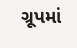ગ્રૂપમાં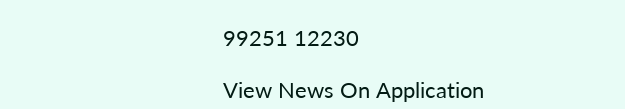99251 12230

View News On Application